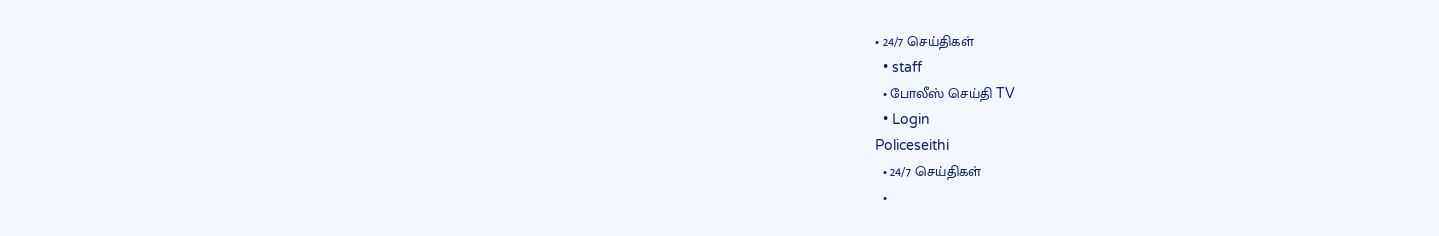• 24/7 செய்திகள்
  • staff
  • போலீஸ் செய்தி TV
  • Login
Policeseithi
  • 24/7 செய்திகள்
  •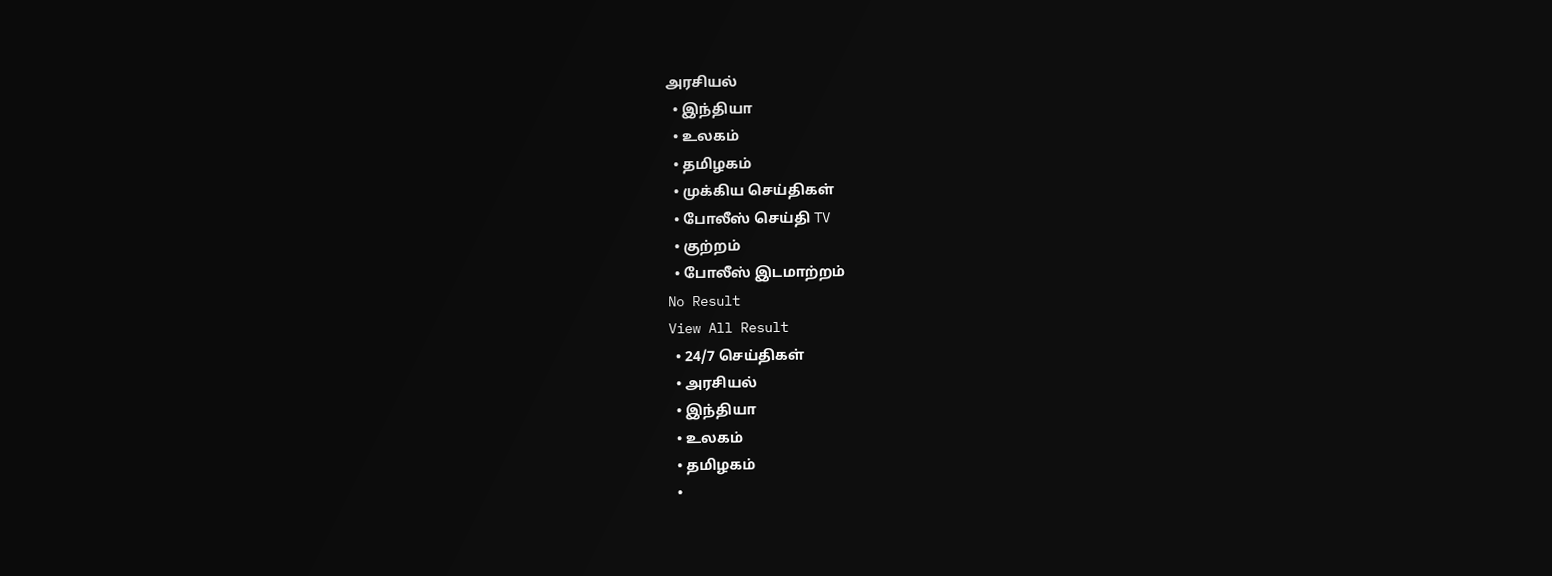அரசியல்
  • இந்தியா
  • உலகம்
  • தமிழகம்
  • முக்கிய செய்திகள்
  • போலீஸ் செய்தி TV
  • குற்றம்
  • போலீஸ் இடமாற்றம்
No Result
View All Result
  • 24/7 செய்திகள்
  • அரசியல்
  • இந்தியா
  • உலகம்
  • தமிழகம்
  •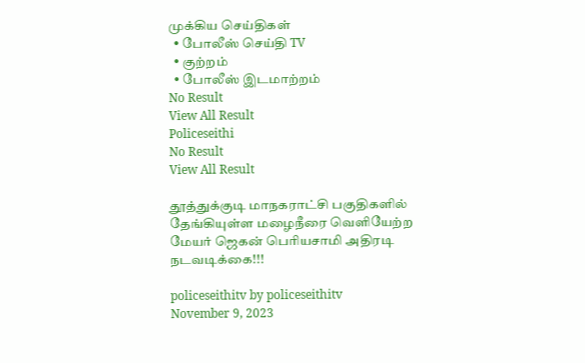முக்கிய செய்திகள்
  • போலீஸ் செய்தி TV
  • குற்றம்
  • போலீஸ் இடமாற்றம்
No Result
View All Result
Policeseithi
No Result
View All Result

தூத்துக்குடி மாநகராட்சி பகுதிகளில் தேங்கியுள்ள மழைநீரை வெளியேற்ற மேயர் ஜெகன் பெரியசாமி அதிரடி நடவடிக்கை!!!

policeseithitv by policeseithitv
November 9, 2023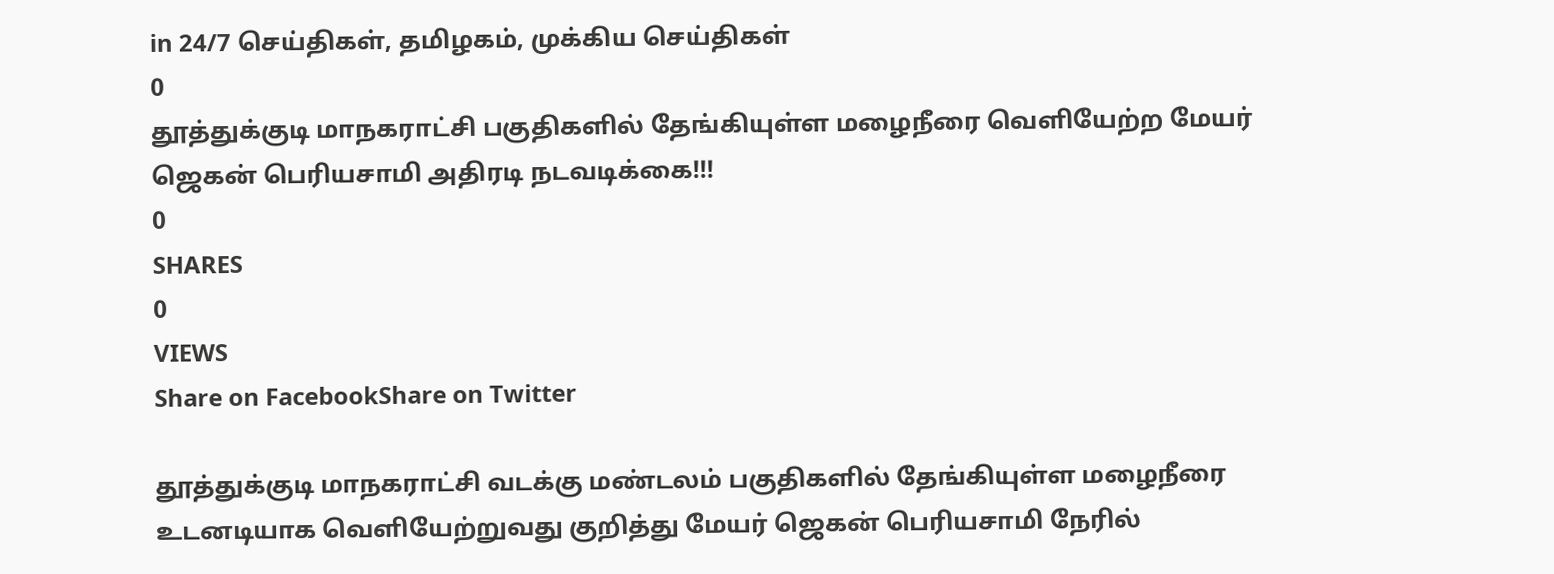in 24/7 செய்திகள், தமிழகம், முக்கிய செய்திகள்
0
தூத்துக்குடி மாநகராட்சி பகுதிகளில் தேங்கியுள்ள மழைநீரை வெளியேற்ற மேயர் ஜெகன் பெரியசாமி அதிரடி நடவடிக்கை!!!
0
SHARES
0
VIEWS
Share on FacebookShare on Twitter

தூத்துக்குடி மாநகராட்சி வடக்கு மண்டலம் பகுதிகளில் தேங்கியுள்ள மழைநீரை உடனடியாக வெளியேற்றுவது குறித்து மேயர் ஜெகன் பெரியசாமி நேரில்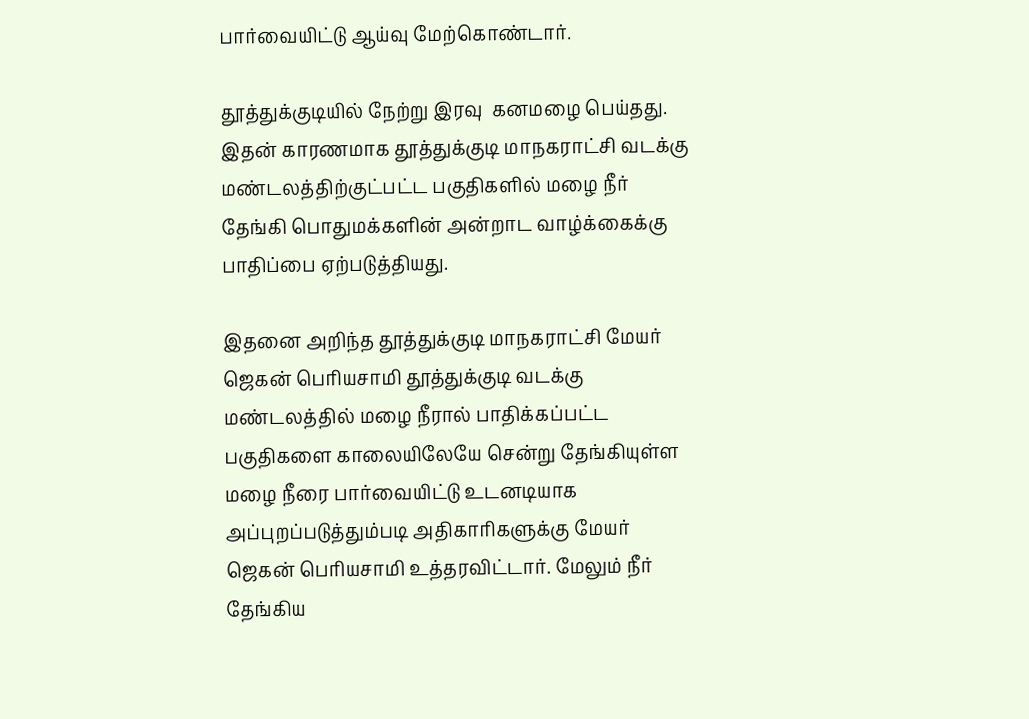பார்வையிட்டு ஆய்வு மேற்கொண்டார்.

தூத்துக்குடியில் நேற்று இரவு  கனமழை பெய்தது. இதன் காரணமாக தூத்துக்குடி மாநகராட்சி வடக்கு மண்டலத்திற்குட்பட்ட பகுதிகளில் மழை நீர் தேங்கி பொதுமக்களின் அன்றாட வாழ்க்கைக்கு பாதிப்பை ஏற்படுத்தியது.

இதனை அறிந்த தூத்துக்குடி மாநகராட்சி மேயர் ஜெகன் பெரியசாமி தூத்துக்குடி வடக்கு மண்டலத்தில் மழை நீரால் பாதிக்கப்பட்ட பகுதிகளை காலையிலேயே சென்று தேங்கியுள்ள மழை நீரை பார்வையிட்டு உடனடியாக அப்புறப்படுத்தும்படி அதிகாரிகளுக்கு மேயர் ஜெகன் பெரியசாமி உத்தரவிட்டார். மேலும் நீர் தேங்கிய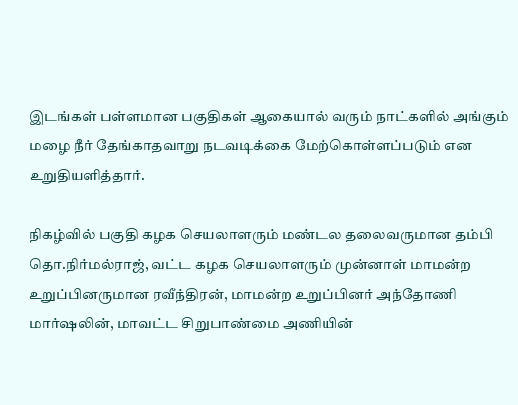இடங்கள் பள்ளமான பகுதிகள் ஆகையால் வரும் நாட்களில் அங்கும் மழை நீர் தேங்காதவாறு நடவடிக்கை மேற்கொள்ளப்படும் என உறுதியளித்தார்.

நிகழ்வில் பகுதி கழக செயலாளரும் மண்டல தலைவருமான தம்பி தொ.நிர்மல்ராஜ், வட்ட கழக செயலாளரும் முன்னாள் மாமன்ற உறுப்பினருமான ரவீந்திரன், மாமன்ற உறுப்பினர் அந்தோணி மார்ஷலின், மாவட்ட சிறுபாண்மை அணியின்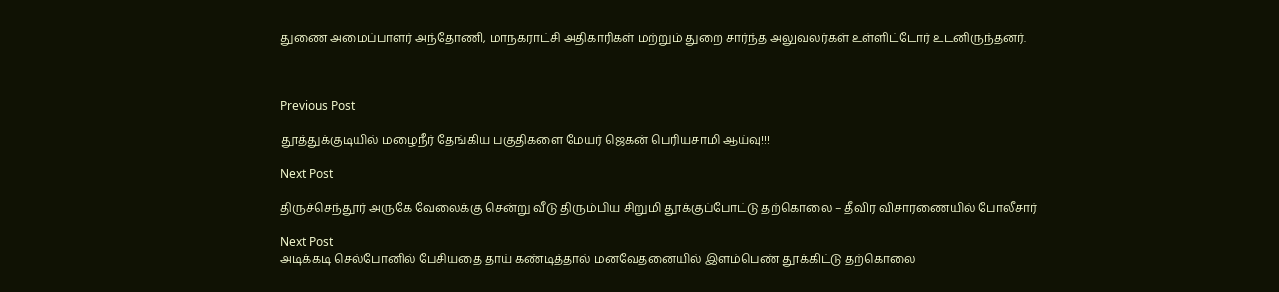துணை அமைப்பாளர் அந்தோணி, மாநகராட்சி அதிகாரிகள் மற்றும் துறை சார்ந்த அலுவலர்கள் உள்ளிட்டோர் உடனிருந்தனர்.



Previous Post

தூத்துக்குடியில் மழைநீர் தேங்கிய பகுதிகளை மேயர் ஜெகன் பெரியசாமி ஆய்வு!!!

Next Post

திருச்செந்தூர் அருகே வேலைக்கு சென்று வீடு திரும்பிய சிறுமி தூக்குப்போட்டு தற்கொலை – தீவிர விசாரணையில் போலீசார்

Next Post
அடிக்கடி செல்போனில் பேசியதை தாய் கண்டித்தால் மனவேதனையில் இளம்பெண் தூக்கிட்டு தற்கொலை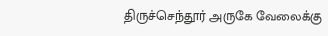திருச்செந்தூர் அருகே வேலைக்கு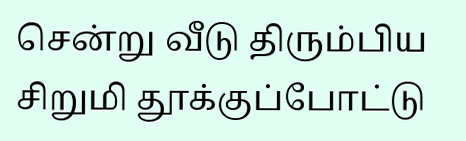சென்று வீடு திரும்பிய சிறுமி தூக்குப்போட்டு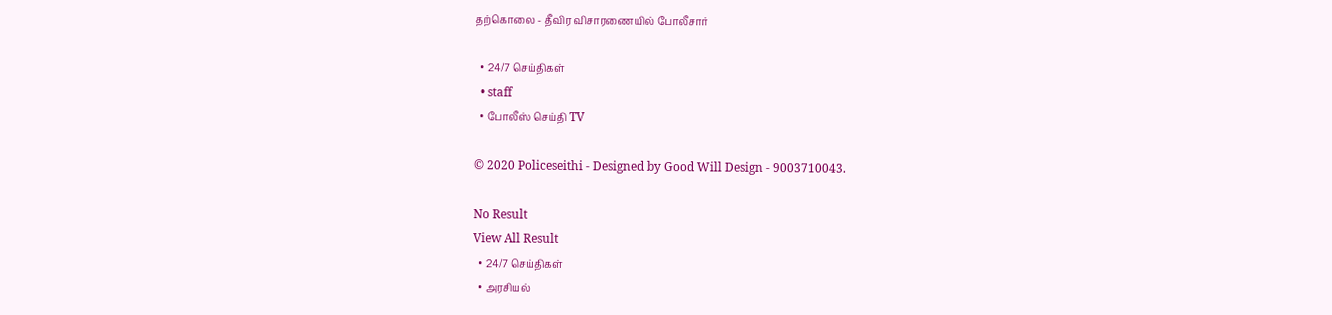தற்கொலை - தீவிர விசாரணையில் போலீசார்

  • 24/7 செய்திகள்
  • staff
  • போலீஸ் செய்தி TV

© 2020 Policeseithi - Designed by Good Will Design - 9003710043.

No Result
View All Result
  • 24/7 செய்திகள்
  • அரசியல்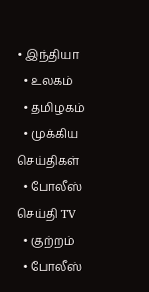• இந்தியா
  • உலகம்
  • தமிழகம்
  • முக்கிய செய்திகள்
  • போலீஸ் செய்தி TV
  • குற்றம்
  • போலீஸ்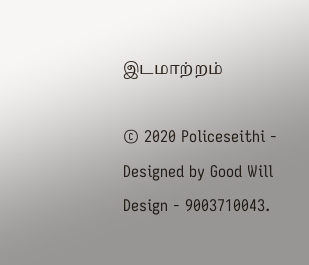இடமாற்றம்

© 2020 Policeseithi - Designed by Good Will Design - 9003710043.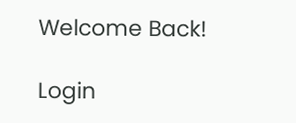Welcome Back!

Login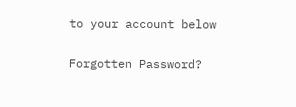to your account below

Forgotten Password?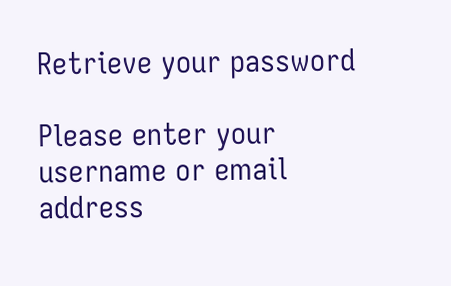Retrieve your password

Please enter your username or email address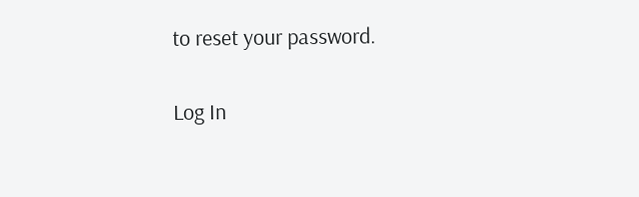to reset your password.

Log In